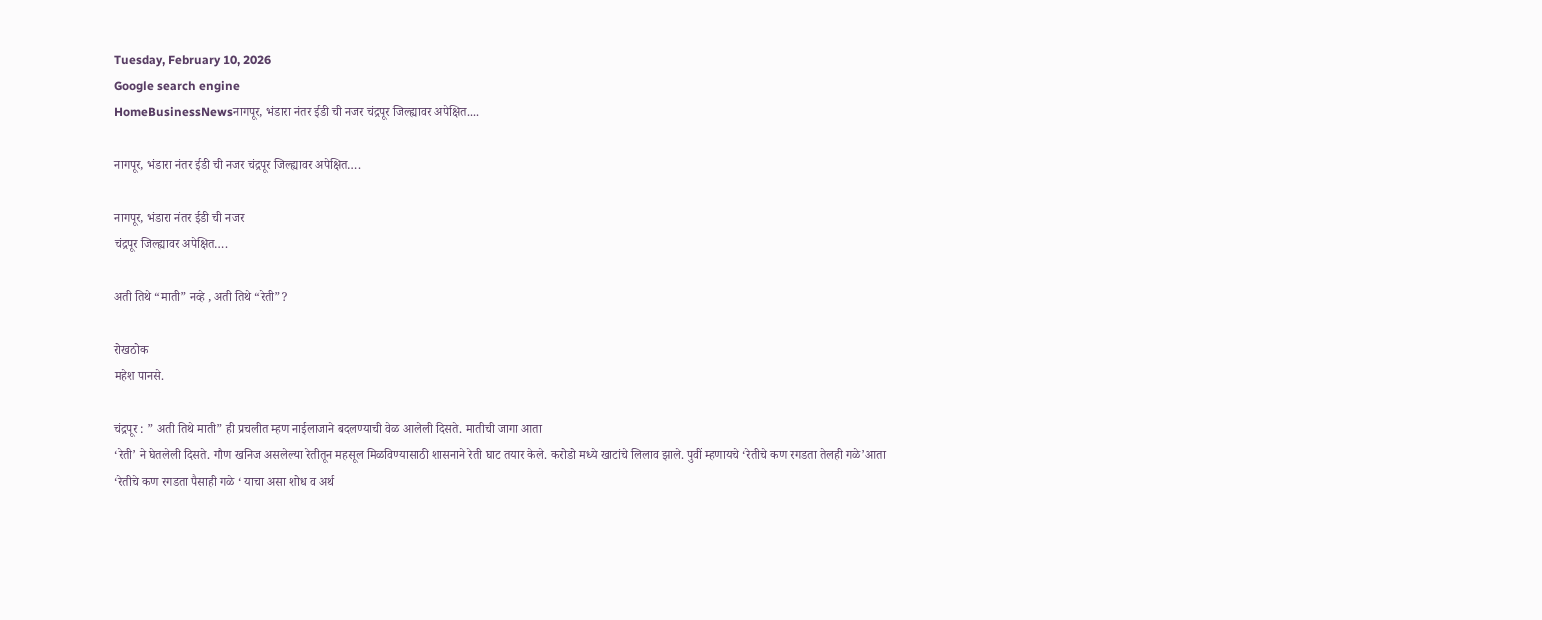Tuesday, February 10, 2026
Google search engine
HomeBusinessNewsनागपूर, भंडारा नंतर ईडी ची नजर चंद्रपूर जिल्ह्यावर अपेक्षित....

नागपूर, भंडारा नंतर ईडी ची नजर चंद्रपूर जिल्ह्यावर अपेक्षित….

नागपूर, भंडारा नंतर ईडी ची नजर
चंद्रपूर जिल्ह्यावर अपेक्षित….

अती तिथे “माती” नव्हे , अती तिथे “रेती”?

रोखठोक
महेश पानसे.

चंद्रपूर : ” अती तिथे माती” ही प्रचलीत म्हण नाईलाजाने बदलण्याची वेळ आलेली दिसते. मातीची जागा आता
‘रेती’ ने घेतलेली दिसते. गौण खनिज असलेल्या रेतीतून महसूल मिळविण्यासाठी शासनाने रेती घाट तयार केले. करोडो मध्ये खाटांचे लिलाव झाले. पुवीं म्हणायचे ‘रेतीचे कण रगडता तेलही गळे’आता ‘रेतीचे कण रगडता पैसाही गळे ‘ याचा असा शोध व अर्थ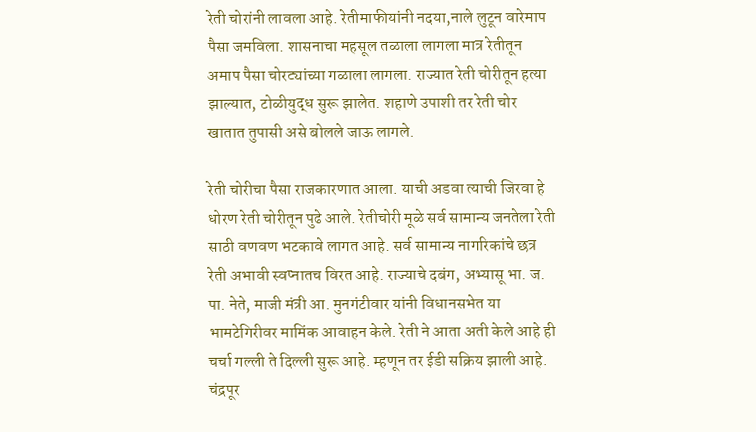रेती चोरांनी लावला आहे. रेतीमाफीयांनी नदया,नाले लुटून वारेमाप पैसा जमविला. शासनाचा महसूल तळाला लागला मात्र रेतीतून अमाप पैसा चोरट्यांच्या गळाला लागला. राज्यात रेती चोरीतून हत्या झाल्यात, टोळीयुद्ध सुरू झालेत. शहाणे उपाशी तर रेती चोर खातात तुपासी असे बोलले जाऊ लागले.

रेती चोरीचा पैसा राजकारणात आला. याची अडवा त्याची जिरवा हे धोरण रेती चोरीतून पुढे आले. रेतीचोरी मूळे सर्व सामान्य जनतेला रेती साठी वणवण भटकावे लागत आहे. सर्व सामान्य नागरिकांचे छत्र रेती अभावी स्वप्नातच विरत आहे. राज्याचे दबंग, अभ्यासू भा. ज. पा. नेते, माजी मंत्री आ. मुनगंटीवार यांनी विधानसभेत या भामटेगिरीवर मामिंक आवाहन केले. रेती ने आता अती केले आहे ही चर्चा गल्ली ते दिल्ली सुरू आहे. म्हणून तर ईडी सक्रिय झाली आहे. चंद्रपूर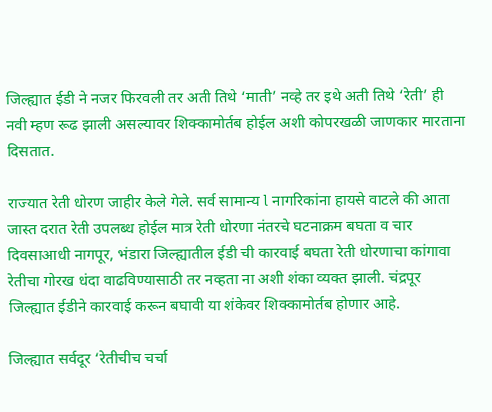जिल्ह्यात ईडी ने नजर फिरवली तर अती तिथे ‘माती’ नव्हे तर इथे अती तिथे ‘रेती’ ही नवी म्हण रूढ झाली असल्यावर शिक्कामोर्तब होईल अशी कोपरखळी जाणकार मारताना दिसतात.

राज्यात रेती धोरण जाहीर केले गेले. सर्व सामान्य l नागरिकांना हायसे वाटले की आता जास्त दरात रेती उपलब्ध होईल मात्र रेती धोरणा नंतरचे घटनाक्रम बघता व चार दिवसाआधी नागपूर, भंडारा जिल्ह्यातील ईडी ची कारवाई बघता रेती धोरणाचा कांगावा रेतीचा गोरख धंदा वाढविण्यासाठी तर नव्हता ना अशी शंका व्यक्त झाली. चंद्रपूर जिल्ह्यात ईडीने कारवाई करून बघावी या शंकेवर शिक्कामोर्तब होणार आहे.

जिल्ह्यात सर्वदूर ‘रेतीचीच चर्चा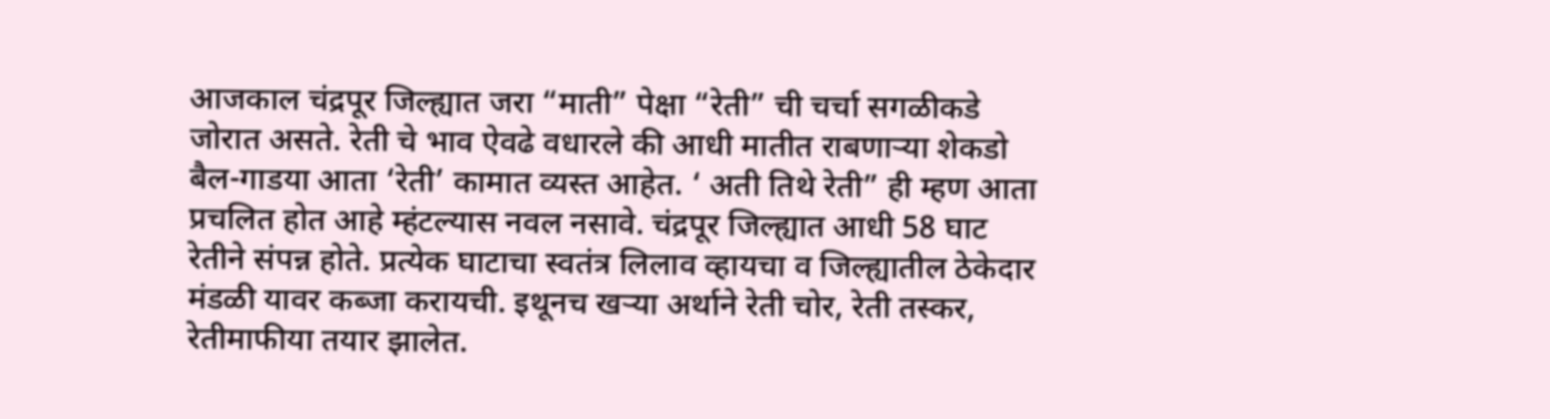आजकाल चंद्रपूर जिल्ह्यात जरा “माती” पेक्षा “रेती” ची चर्चा सगळीकडे जोरात असते. रेती चे भाव ऐवढे वधारले की आधी मातीत राबणाऱ्या शेकडो बैल-गाडया आता ‘रेती’ कामात व्यस्त आहेत. ‘ अती तिथे रेती” ही म्हण आता प्रचलित होत आहे म्हंटल्यास नवल नसावे. चंद्रपूर जिल्ह्यात आधी 58 घाट रेतीने संपन्न होते. प्रत्येक घाटाचा स्वतंत्र लिलाव व्हायचा व जिल्ह्यातील ठेकेदार मंडळी यावर कब्जा करायची. इथूनच खऱ्या अर्थाने रेती चोर, रेती तस्कर, रेतीमाफीया तयार झालेत.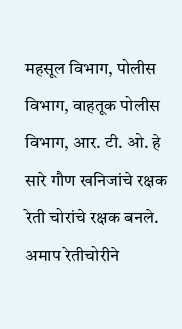महसूल विभाग, पोलीस विभाग, वाहतूक पोलीस विभाग, आर. टी. ओ. हे सारे गौण खनिजांचे रक्षक रेती चोरांचे रक्षक बनले. अमाप रेतीचोरीने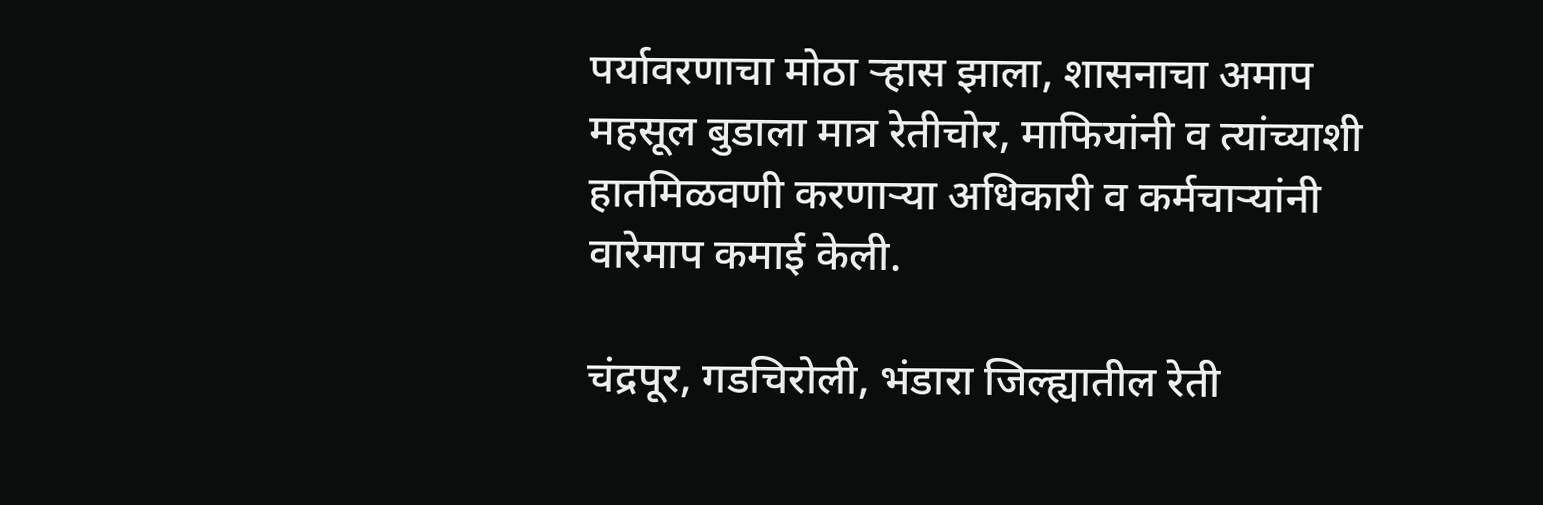पर्यावरणाचा मोठा ऱ्हास झाला, शासनाचा अमाप महसूल बुडाला मात्र रेतीचोर, माफियांनी व त्यांच्याशी हातमिळवणी करणाऱ्या अधिकारी व कर्मचाऱ्यांनी वारेमाप कमाई केली.

चंद्रपूर, गडचिरोली, भंडारा जिल्ह्यातील रेती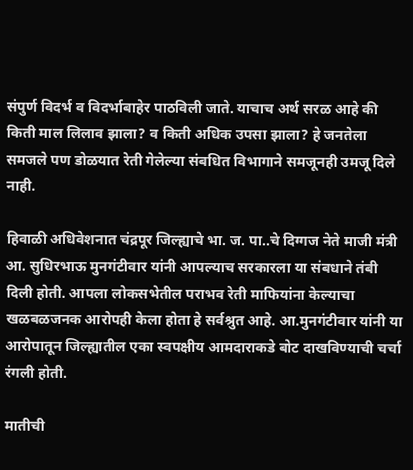संपुर्ण विदर्भ व विदर्भाबाहेर पाठविली जाते. याचाच अर्थ सरळ आहे की किती माल लिलाव झाला? व किती अधिक उपसा झाला? हे जनतेला समजले पण डोळयात रेती गेलेल्या संबधित विभागाने समजूनही उमजू दिले नाही.

हिवाळी अधिवेशनात चंद्रपूर जिल्ह्याचे भा. ज. पा..चे दिग्गज नेते माजी मंत्री आ. सुधिरभाऊ मुनगंटीवार यांनी आपल्याच सरकारला या संबधाने तंबी दिली होती. आपला लोकसभेतील पराभव रेती माफियांना केल्याचा खळबळजनक आरोपही केला होता हे सर्वश्रुत आहे. आ.मुनगंटीवार यांनी या आरोपातून जिल्ह्यातील एका स्वपक्षीय आमदाराकडे बोट दाखविण्याची चर्चा रंगली होती.

मातीची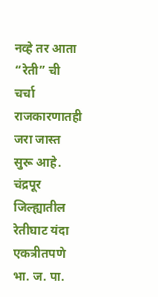नव्हे तर आता “रेती” ची चर्चा राजकारणातही जरा जास्त सुरू आहे. चंद्रपूर जिल्ह्यातील रेतीघाट यंदा एकत्रीतपणे भा. ज. पा.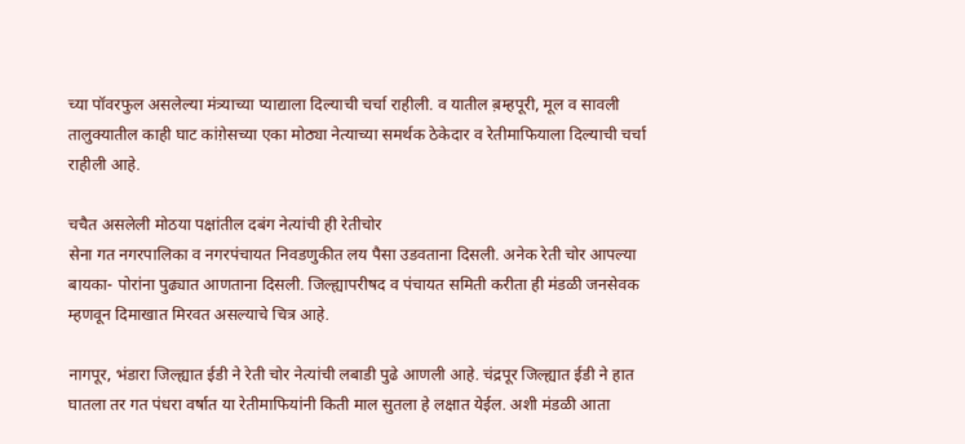च्या पॉवरफुल असलेल्या मंत्र्याच्या प्याद्याला दिल्याची चर्चा राहीली. व यातील ब़म्हपूरी, मूल व सावली तालुक्यातील काही घाट कांग़ेसच्या एका मोठ्या नेत्याच्या समर्थक ठेकेदार व रेतीमाफियाला दिल्याची चर्चा राहीली आहे.

चचैत असलेली मोठया पक्षांतील दबंग नेत्यांची ही रेतीचोर
सेना गत नगरपालिका व नगरपंचायत निवडणुकीत लय पैसा उडवताना दिसली. अनेक रेती चोर आपल्या बायका- पोरांना पुढ्यात आणताना दिसली. जिल्ह्यापरीषद व पंचायत समिती करीता ही मंडळी जनसेवक म्हणवून दिमाखात मिरवत असल्याचे चित्र आहे.

नागपूर, भंडारा जिल्ह्यात ईडी ने रेती चोर नेत्यांची लबाडी पुढे आणली आहे. चंद्रपूर जिल्ह्यात ईडी ने हात घातला तर गत पंधरा वर्षात या रेतीमाफियांनी किती माल सुतला हे लक्षात येईल. अशी मंडळी आता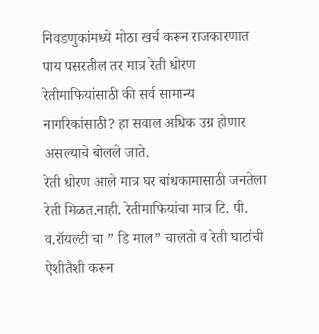निवडणुकांमध्ये मोठा खर्च करून राजकारणात पाय पसरतील तर मात्र रेती धोरण रेतीमाफियांसाठी की सर्व सामान्य नागरिकांसाठी? हा सवाल अधिक उग्र होणार असल्याचे बोलले जाते.
रेती धोरण आले मात्र घर बांधकामासाठी जनतेला रेती मिळत.नाही. रेतीमाफियांचा मात्र टि. पी. व.रॉयल्टी चा ” डि माल” चालतो व रेती घाटांची ऐशीतैशी करून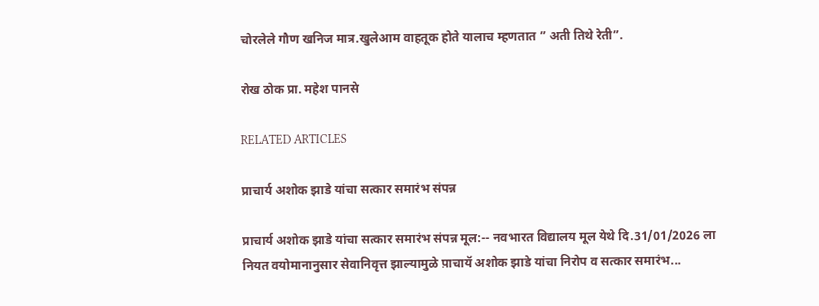चोरलेले गौण खनिज मात्र.खुलेआम वाहतूक होते यालाच म्हणतात ” अती तिथे रेती”.

रोख ठोक प्रा. महेश पानसे

RELATED ARTICLES

प्राचार्य अशोक झाडे यांचा सत्कार समारंभ संपन्न

प्राचार्य अशोक झाडे यांचा सत्कार समारंभ संपन्न मूल:-- नवभारत विद्यालय मूल येथे दि.31/01/2026 ला नियत वयोमानानुसार सेवानिवृत्त झाल्यामुळे प़ाचायॅ अशोक झाडे यांचा निरोप व सत्कार समारंभ...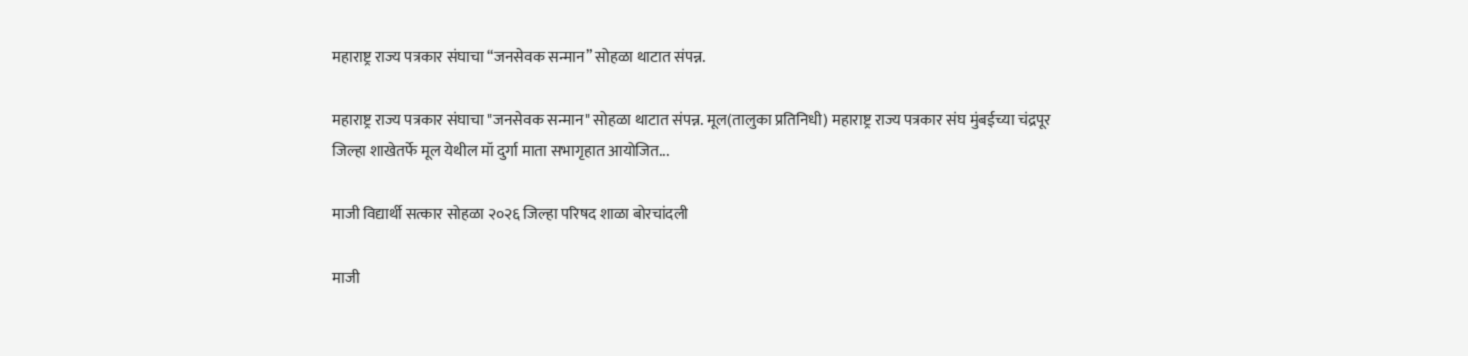महाराष्ट्र राज्य पत्रकार संघाचा “जनसेवक सन्मान” सोहळा थाटात संपन्न.

महाराष्ट्र राज्य पत्रकार संघाचा "जनसेवक सन्मान" सोहळा थाटात संपन्न. मूल(तालुका प्रतिनिधी) महाराष्ट्र राज्य पत्रकार संघ मुंबईच्या चंद्रपूर जिल्हा शाखेतर्फे मूल येथील मॉ दुर्गा माता सभागृहात आयोजित...

माजी विद्यार्थी सत्कार सोहळा २०२६ जिल्हा परिषद शाळा बोरचांदली

माजी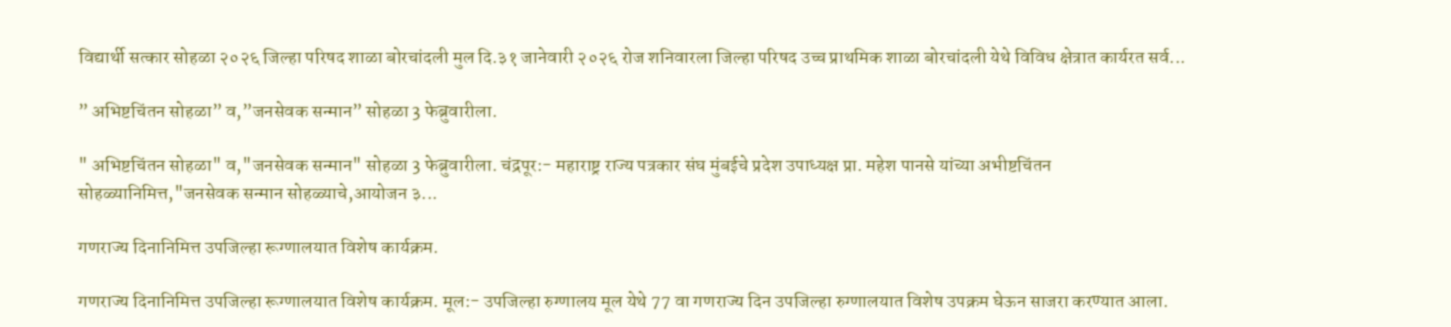विद्यार्थी सत्कार सोहळा २०२६ जिल्हा परिषद शाळा बोरचांदली मुल दि.३१ जानेवारी २०२६ रोज शनिवारला जिल्हा परिषद उच्च प्राथमिक शाळा बोरचांदली येथे विविध क्षेत्रात कार्यरत सर्व...

” अभिष्टचिंतन सोहळा” व,”जनसेवक सन्मान” सोहळा 3 फेब्रुवारीला.

" अभिष्टचिंतन सोहळा" व,"जनसेवक सन्मान" सोहळा 3 फेब्रुवारीला. चंद्रपूर:- महाराष्ट्र राज्य पत्रकार संघ मुंबईचे प्रदेश उपाध्यक्ष प्रा. महेश पानसे यांच्या अभीष्टचिंतन सोहळ्यानिमित्त,"जनसेवक सन्मान सोहळ्याचे,आयोजन ३...

गणराज्य दिनानिमित्त उपजिल्हा रूग्णालयात विशेष कार्यक्रम.

गणराज्य दिनानिमित्त उपजिल्हा रूग्णालयात विशेष कार्यक्रम. मूल:- उपजिल्हा रुग्णालय मूल येथे 77 वा गणराज्य दिन उपजिल्हा रुग्णालयात विशेष उपक्रम घेऊन साजरा करण्यात आला.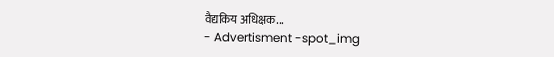वैद्यकिय अधिक्षक...
- Advertisment -spot_img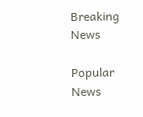Breaking News

Popular News